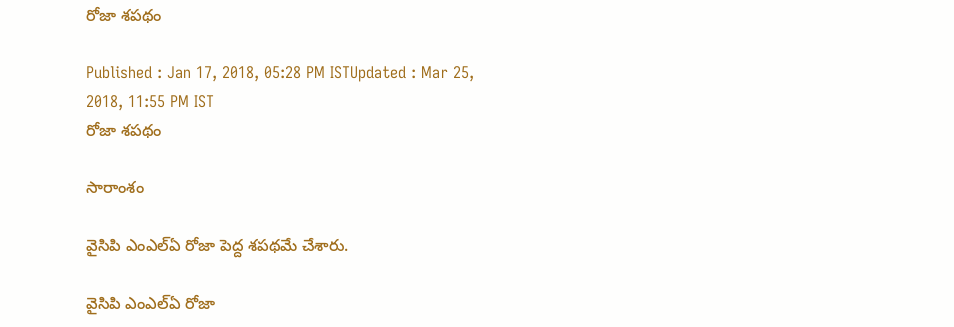రోజా శపథం

Published : Jan 17, 2018, 05:28 PM ISTUpdated : Mar 25, 2018, 11:55 PM IST
రోజా శపథం

సారాంశం

వైసిపి ఎంఎల్ఏ రోజా పెద్ద శపథమే చేశారు.

వైసిపి ఎంఎల్ఏ రోజా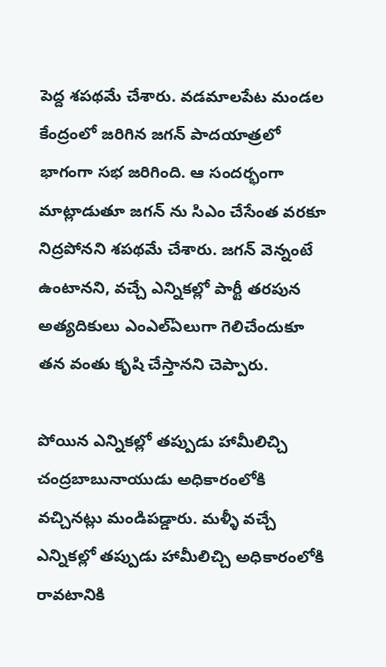పెద్ద శపథమే చేశారు. వడమాలపేట మండల కేంద్రంలో జరిగిన జగన్ పాదయాత్రలో భాగంగా సభ జరిగింది. ఆ సందర్భంగా మాట్లాడుతూ జగన్ ను సిఎం చేసేంత వరకూ నిద్రపోనని శపథమే చేశారు. జగన్ వెన్నంటే ఉంటానని, వచ్చే ఎన్నికల్లో పార్టీ తరపున అత్యదికులు ఎంఎల్ఏలుగా గెలిచేందుకూ తన వంతు కృషి చేస్తానని చెప్పారు.

పోయిన ఎన్నికల్లో తప్పుడు హామీలిచ్చి చంద్రబాబునాయుడు అధికారంలోకి వచ్చినట్లు మండిపడ్డారు. మళ్ళీ వచ్చే ఎన్నికల్లో తప్పుడు హామీలిచ్చి అధికారంలోకి రావటానికి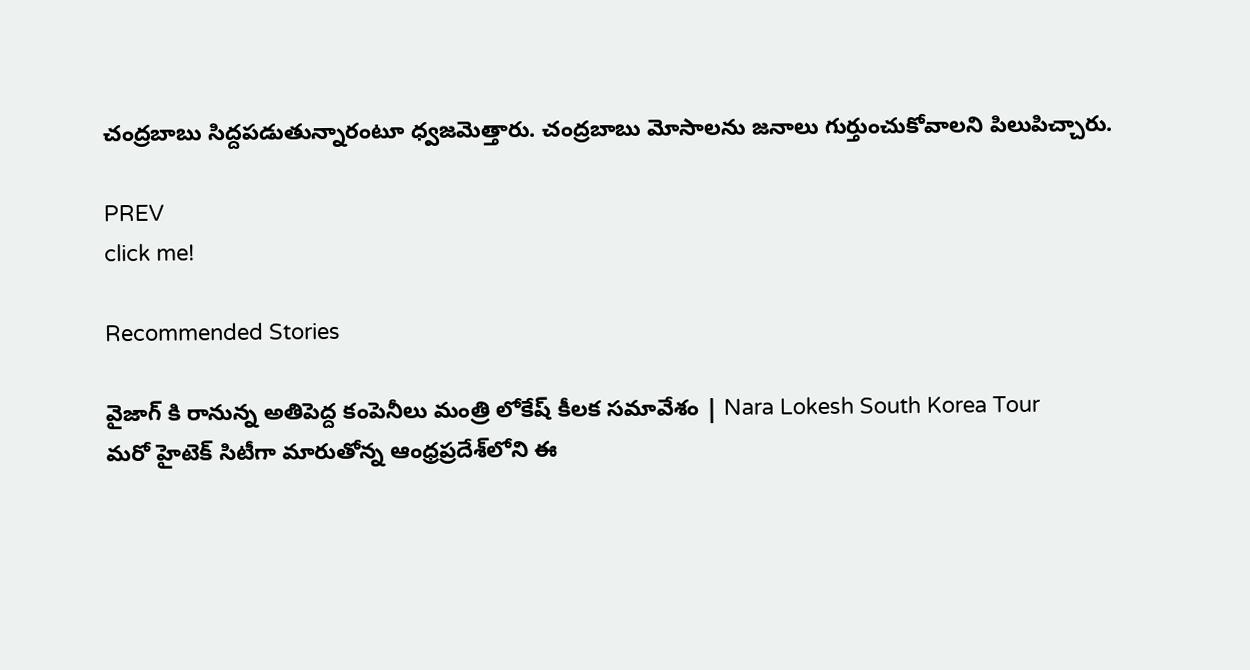చంద్రబాబు సిద్దపడుతున్నారంటూ ధ్వజమెత్తారు. చంద్రబాబు మోసాలను జనాలు గుర్తుంచుకోవాలని పిలుపిచ్చారు.

PREV
click me!

Recommended Stories

వైజాగ్ కి రానున్న అతిపెద్ద కంపెనీలు మంత్రి లోకేష్ కీలక సమావేశం | Nara Lokesh South Korea Tour
మ‌రో హైటెక్ సిటీగా మారుతోన్న ఆంధ్ర‌ప్ర‌దేశ్‌లోని ఈ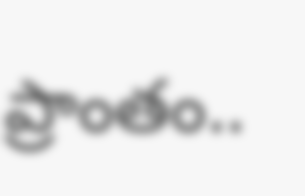ప్రాంతం..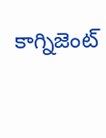కాగ్నిజెంట్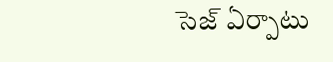సెజ్ ఏర్పాటు